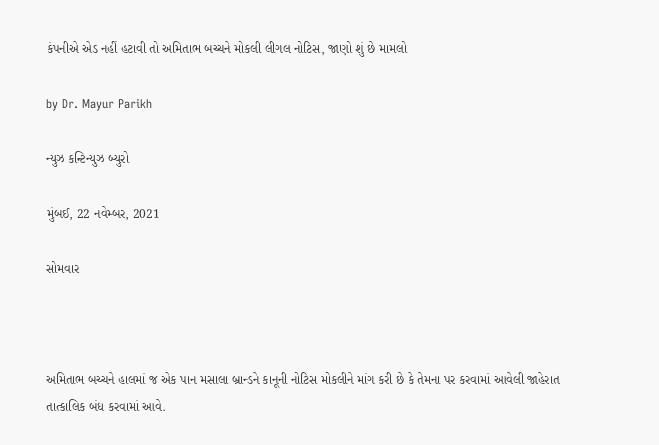કંપનીએ એડ નહીં હટાવી તો અમિતાભ બચ્ચને મોકલી લીગલ નોટિસ, જાણો શું છે મામલો

by Dr. Mayur Parikh

ન્યુઝ કન્ટિન્યુઝ બ્યુરો

મુંબઈ, 22 નવેમ્બર, 2021

સોમવાર



અમિતાભ બચ્ચને હાલમાં જ એક પાન મસાલા બ્રાન્ડને કાનૂની નોટિસ મોકલીને માંગ કરી છે કે તેમના પર કરવામાં આવેલી જાહેરાત તાત્કાલિક બંધ કરવામાં આવે.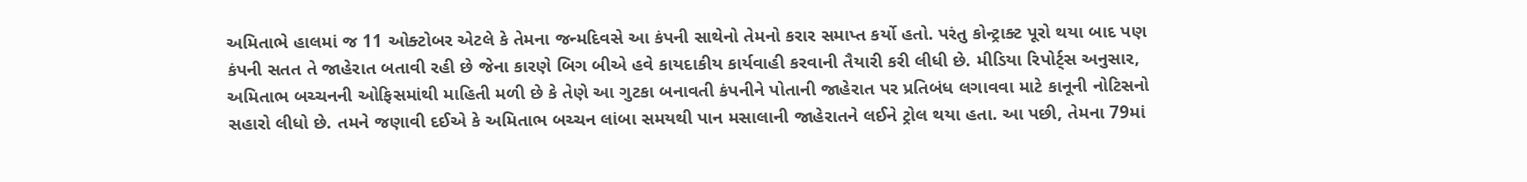અમિતાભે હાલમાં જ 11 ઓક્ટોબર એટલે કે તેમના જન્મદિવસે આ કંપની સાથેનો તેમનો કરાર સમાપ્ત કર્યો હતો. પરંતુ કોન્ટ્રાક્ટ પૂરો થયા બાદ પણ કંપની સતત તે જાહેરાત બતાવી રહી છે જેના કારણે બિગ બીએ હવે કાયદાકીય કાર્યવાહી કરવાની તૈયારી કરી લીધી છે. મીડિયા રિપોર્ટ્સ અનુસાર, અમિતાભ બચ્ચનની ઓફિસમાંથી માહિતી મળી છે કે તેણે આ ગુટકા બનાવતી કંપનીને પોતાની જાહેરાત પર પ્રતિબંધ લગાવવા માટે કાનૂની નોટિસનો સહારો લીધો છે. તમને જણાવી દઈએ કે અમિતાભ બચ્ચન લાંબા સમયથી પાન મસાલાની જાહેરાતને લઈને ટ્રોલ થયા હતા. આ પછી, તેમના 79માં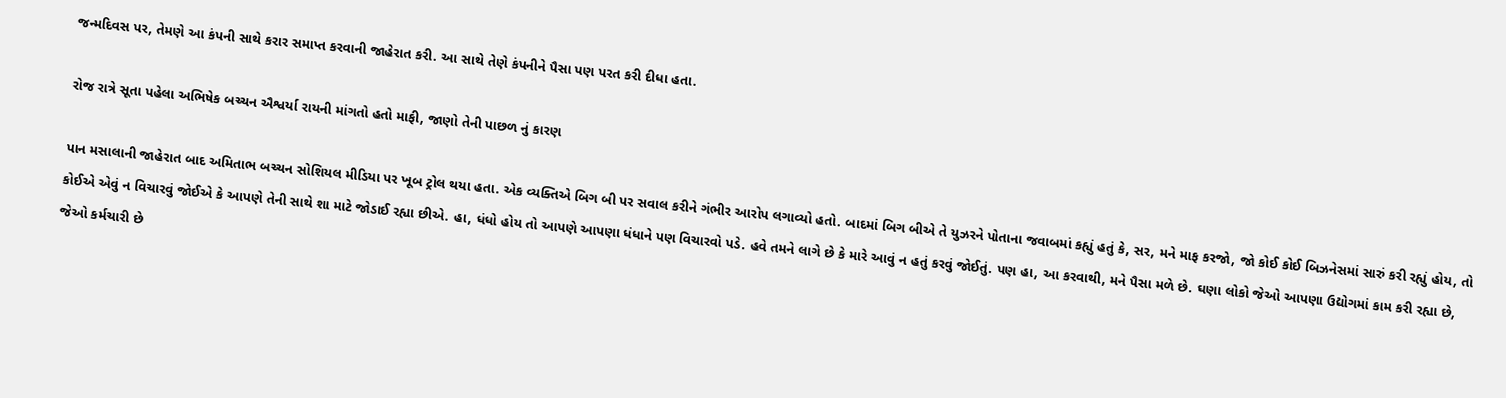જન્મદિવસ પર, તેમણે આ કંપની સાથે કરાર સમાપ્ત કરવાની જાહેરાત કરી. આ સાથે તેણે કંપનીને પૈસા પણ પરત કરી દીધા હતા.

રોજ રાત્રે સૂતા પહેલા અભિષેક બચ્ચન ઐશ્વર્યા રાયની માંગતો હતો માફી, જાણો તેની પાછળ નું કારણ

પાન મસાલાની જાહેરાત બાદ અમિતાભ બચ્ચન સોશિયલ મીડિયા પર ખૂબ ટ્રોલ થયા હતા. એક વ્યક્તિએ બિગ બી પર સવાલ કરીને ગંભીર આરોપ લગાવ્યો હતો. બાદમાં બિગ બીએ તે યુઝરને પોતાના જવાબમાં કહ્યું હતું કે, સર, મને માફ કરજો, જો કોઈ કોઈ બિઝનેસમાં સારું કરી રહ્યું હોય, તો કોઈએ એવું ન વિચારવું જોઈએ કે આપણે તેની સાથે શા માટે જોડાઈ રહ્યા છીએ. હા, ધંધો હોય તો આપણે આપણા ધંધાને પણ વિચારવો પડે. હવે તમને લાગે છે કે મારે આવું ન હતું કરવું જોઈતું. પણ હા, આ કરવાથી, મને પૈસા મળે છે. ઘણા લોકો જેઓ આપણા ઉદ્યોગમાં કામ કરી રહ્યા છે, જેઓ કર્મચારી છે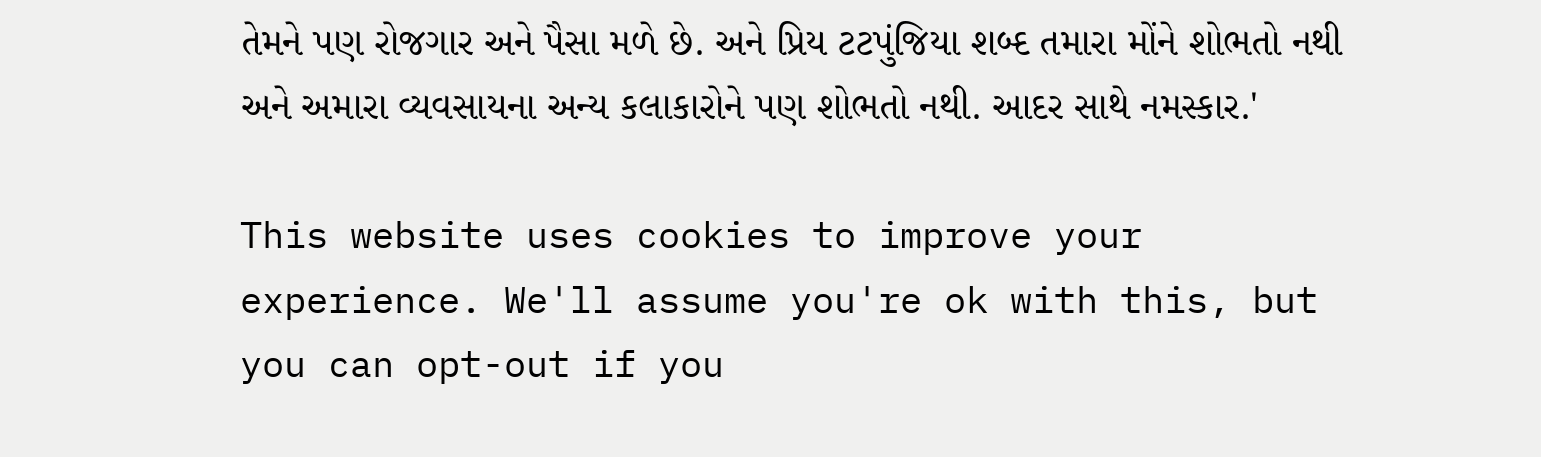તેમને પણ રોજગાર અને પૈસા મળે છે. અને પ્રિય ટટપુંજિયા શબ્દ તમારા મોંને શોભતો નથી અને અમારા વ્યવસાયના અન્ય કલાકારોને પણ શોભતો નથી. આદર સાથે નમસ્કાર.'

This website uses cookies to improve your experience. We'll assume you're ok with this, but you can opt-out if you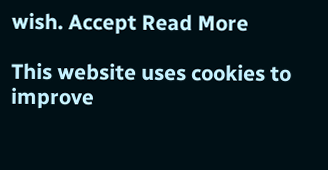wish. Accept Read More

This website uses cookies to improve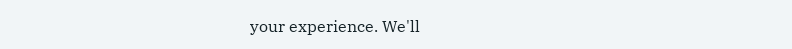your experience. We'll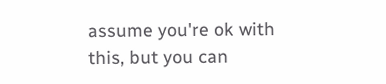assume you're ok with this, but you can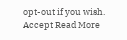opt-out if you wish. Accept Read More